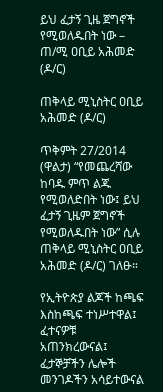ይህ ፈታኝ ጊዜ ጀግኖች የሚወለዱበት ነው – ጠ/ሚ ዐቢይ አሕመድ (ዶ/ር)

ጠቅላይ ሚኒስትር ዐቢይ አሕመድ (ዶ/ር)

ጥቅምት 27/2014 (ዋልታ) “የመጨረሻው ከባዱ ምጥ ልጁ የሚወለድበት ነው፤ ይህ ፈታኝ ጊዜም ጀግኖች የሚወለዱበት ነው” ሲሉ ጠቅላይ ሚኒስትር ዐቢይ አሕመድ (ዶ/ር) ገለፁ።

የኢትዮጵያ ልጆች ከጫፍ እስከጫፍ ተነሥተዋል፤ ፈተናዎቹ አጠንክረውናል፤ ፈታኞቻችን ሌሎች መንገዶችን አሳይተውናል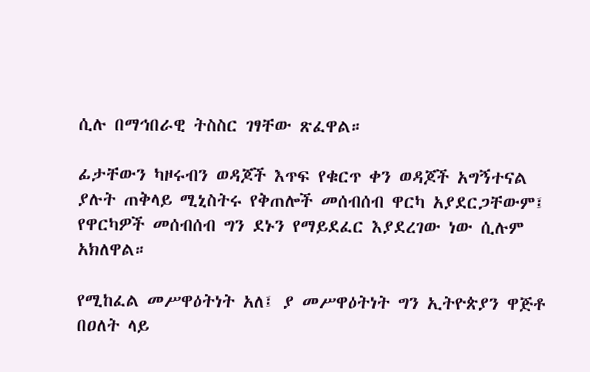ሲሉ በማኅበራዊ ትስስር ገፃቸው ጽፈዋል።

ፊታቸውን ካዞሩብን ወዳጆች እጥፍ የቁርጥ ቀን ወዳጆች አግኝተናል ያሉት ጠቅላይ ሚኒስትሩ የቅጠሎች መሰብሰብ ዋርካ አያደርጋቸውም፤ የዋርካዎች መሰብሰብ ግን ደኑን የማይደፈር እያደረገው ነው ሲሉም አክለዋል።

የሚከፈል መሥዋዕትነት አለ፤ ያ መሥዋዕትነት ግን ኢትዮጵያን ዋጅቶ በዐለት ላይ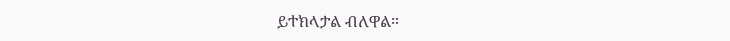ይተክላታል ብለዋል።